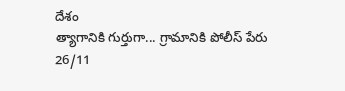దేశం
త్యాగానికి గుర్తుగా... గ్రామానికి పోలీస్ పేరు
26/11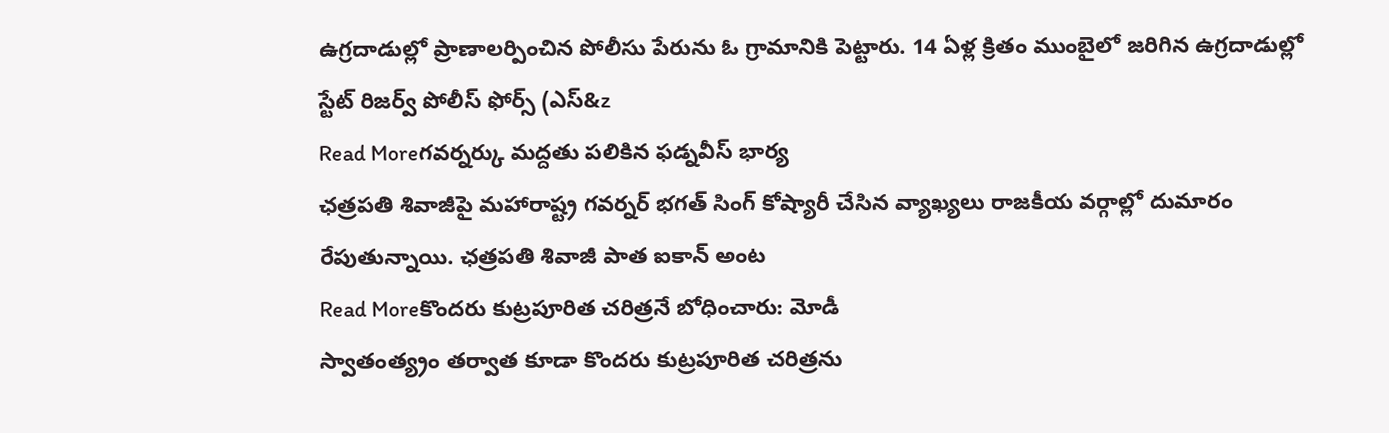ఉగ్రదాడుల్లో ప్రాణాలర్పించిన పోలీసు పేరును ఓ గ్రామానికి పెట్టారు. 14 ఏళ్ల క్రితం ముంబైలో జరిగిన ఉగ్రదాడుల్లో స్టేట్ రిజర్వ్ పోలీస్ ఫోర్స్ (ఎస్&z
Read Moreగవర్నర్కు మద్దతు పలికిన ఫడ్నవీస్ భార్య
ఛత్రపతి శివాజీపై మహారాష్ట్ర గవర్నర్ భగత్ సింగ్ కోష్యారీ చేసిన వ్యాఖ్యలు రాజకీయ వర్గాల్లో దుమారం రేపుతున్నాయి. ఛత్రపతి శివాజీ పాత ఐకాన్ అంట
Read Moreకొందరు కుట్రపూరిత చరిత్రనే బోధించారు: మోడీ
స్వాతంత్య్రం తర్వాత కూడా కొందరు కుట్రపూరిత చరిత్రను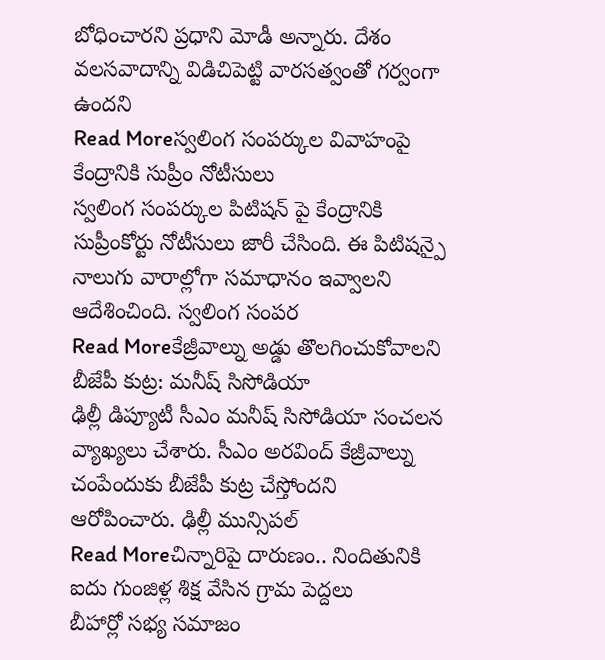బోధించారని ప్రధాని మోడీ అన్నారు. దేశం వలసవాదాన్ని విడిచిపెట్టి వారసత్వంతో గర్వంగా ఉందని
Read Moreస్వలింగ సంపర్కుల వివాహంపై కేంద్రానికి సుప్రీం నోటీసులు
స్వలింగ సంపర్కుల పిటిషన్ పై కేంద్రానికి సుప్రీంకోర్టు నోటీసులు జారీ చేసింది. ఈ పిటిషన్పై నాలుగు వారాల్లోగా సమాధానం ఇవ్వాలని ఆదేశించింది. స్వలింగ సంపర
Read Moreకేజ్రీవాల్ను అడ్డు తొలగించుకోవాలని బీజేపీ కుట్ర: మనీష్ సిసోడియా
ఢిల్లీ డిప్యూటీ సీఎం మనీష్ సిసోడియా సంచలన వ్యాఖ్యలు చేశారు. సీఎం అరవింద్ కేజ్రీవాల్ను చంపేందుకు బీజేపీ కుట్ర చేస్తోందని ఆరోపించారు. ఢిల్లీ మున్సిపల్
Read Moreచిన్నారిపై దారుణం.. నిందితునికి ఐదు గుంజిళ్ల శిక్ష వేసిన గ్రామ పెద్దలు
బీహార్లో సభ్య సమాజం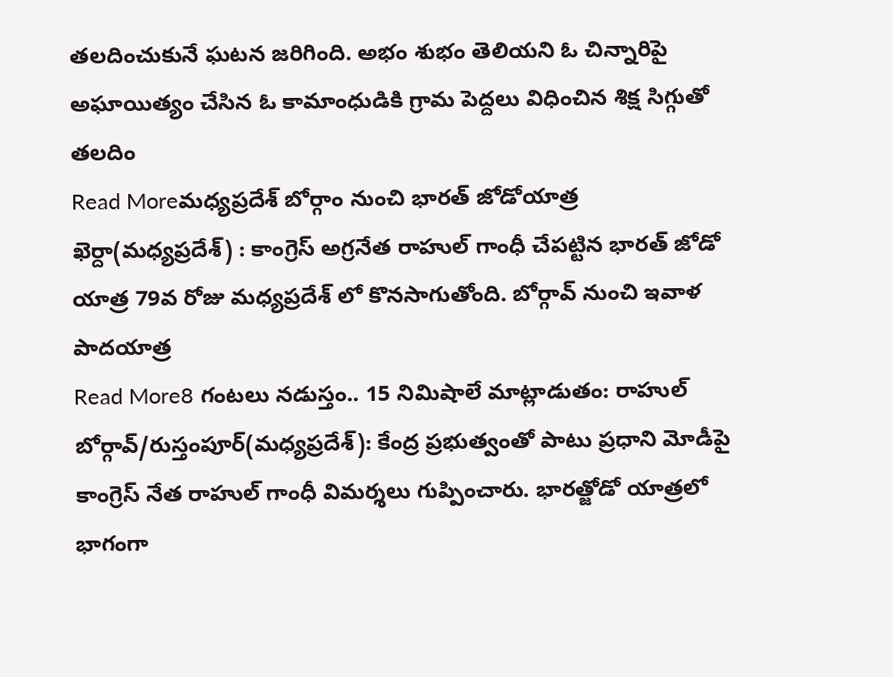తలదించుకునే ఘటన జరిగింది. అభం శుభం తెలియని ఓ చిన్నారిపై అఘాయిత్యం చేసిన ఓ కామాంధుడికి గ్రామ పెద్దలు విధించిన శిక్ష సిగ్గుతో తలదిం
Read Moreమధ్యప్రదేశ్ బోర్గాం నుంచి భారత్ జోడోయాత్ర
ఖెర్దా(మధ్యప్రదేశ్) : కాంగ్రెస్ అగ్రనేత రాహుల్ గాంధీ చేపట్టిన భారత్ జోడో యాత్ర 79వ రోజు మధ్యప్రదేశ్ లో కొనసాగుతోంది. బోర్గావ్ నుంచి ఇవాళ పాదయాత్ర
Read More8 గంటలు నడుస్తం.. 15 నిమిషాలే మాట్లాడుతం: రాహుల్
బోర్గావ్/రుస్తంపూర్(మధ్యప్రదేశ్): కేంద్ర ప్రభుత్వంతో పాటు ప్రధాని మోడీపై కాంగ్రెస్ నేత రాహుల్ గాంధీ విమర్శలు గుప్పించారు. భారత్జోడో యాత్రలో భాగంగా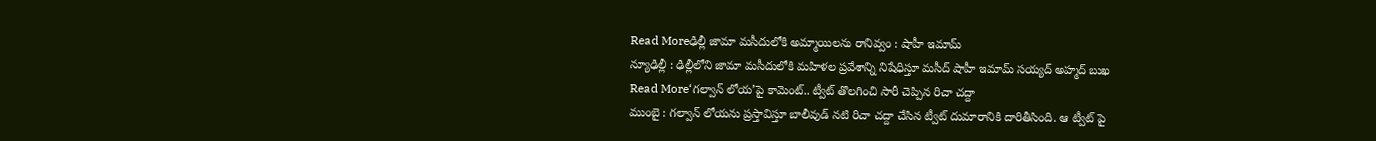Read Moreఢిల్లీ జామా మసీదులోకి అమ్మాయిలను రానివ్వం : షాహీ ఇమామ్
న్యూఢిల్లీ : ఢిల్లీలోని జామా మసీదులోకి మహిళల ప్రవేశాన్ని నిషేధిస్తూ మసీద్ షాహీ ఇమామ్ సయ్యద్ అహ్మద్ బుఖ
Read More‘గల్వాన్ లోయ’పై కామెంట్.. ట్వీట్ తొలగించి సారీ చెప్పిన రిచా చద్దా
ముంబై : గల్వాన్ లోయను ప్రస్తావిస్తూ బాలీవుడ్ నటి రిచా చద్దా చేసిన ట్వీట్ దుమారానికి దారితీసింది. ఆ ట్వీట్ పై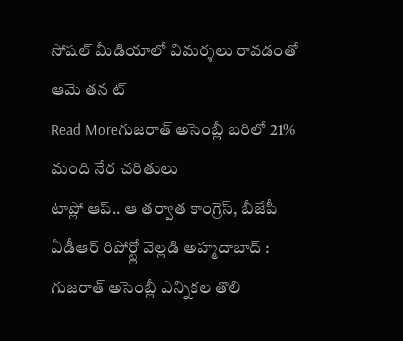సోషల్ మీడియాలో విమర్శలు రావడంతో ఆమె తన ట్
Read Moreగుజరాత్ అసెంబ్లీ బరిలో 21% మంది నేర చరితులు
టాప్లో ఆప్.. ఆ తర్వాత కాంగ్రెస్, బీజేపీ ఏడీఆర్ రిపోర్ట్లో వెల్లడి అహ్మదాబాద్ : గుజరాత్ అసెంబ్లీ ఎన్నికల తొలి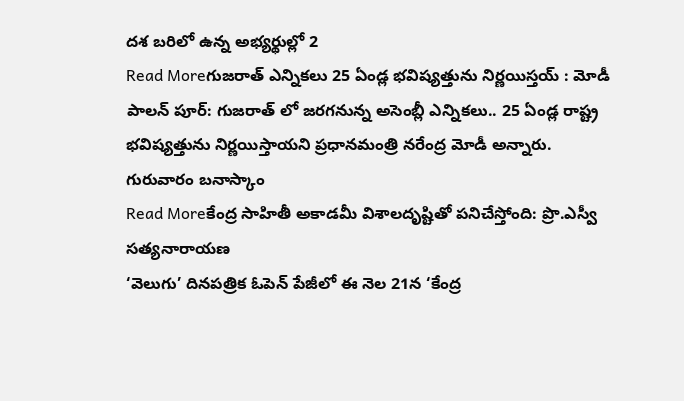దశ బరిలో ఉన్న అభ్యర్థుల్లో 2
Read Moreగుజరాత్ ఎన్నికలు 25 ఏండ్ల భవిష్యత్తును నిర్ణయిస్తయ్ : మోడీ
పాలన్ పూర్: గుజరాత్ లో జరగనున్న అసెంబ్లీ ఎన్నికలు.. 25 ఏండ్ల రాష్ట్ర భవిష్యత్తును నిర్ణయిస్తాయని ప్రధానమంత్రి నరేంద్ర మోడీ అన్నారు. గురువారం బనాస్కాం
Read Moreకేంద్ర సాహితీ అకాడమీ విశాలదృష్టితో పనిచేస్తోంది: ప్రొ.ఎస్వీ సత్యనారాయణ
‘వెలుగు’ దినపత్రిక ఓపెన్ పేజీలో ఈ నెల 21న ‘కేంద్ర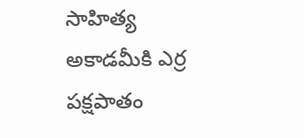సాహిత్య అకాడమీకి ఎర్ర పక్షపాతం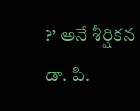?’ అనే శీర్షికన డా. పి.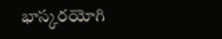భాస్కరయోగి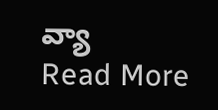వ్యా
Read More